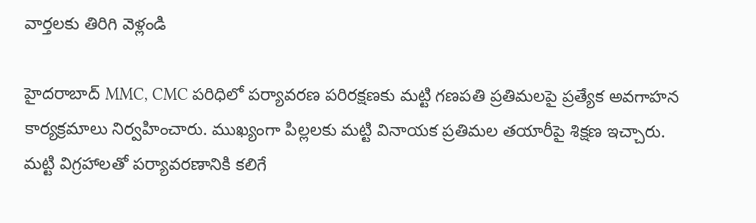వార్తలకు తిరిగి వెళ్లండి

హైదరాబాద్ MMC, CMC పరిధిలో పర్యావరణ పరిరక్షణకు మట్టి గణపతి ప్రతిమలపై ప్రత్యేక అవగాహన కార్యక్రమాలు నిర్వహించారు. ముఖ్యంగా పిల్లలకు మట్టి వినాయక ప్రతిమల తయారీపై శిక్షణ ఇచ్చారు.
మట్టి విగ్రహాలతో పర్యావరణానికి కలిగే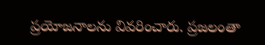ప్రయోజనాలను వివరించారు. ప్రజలంతా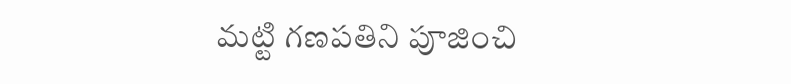మట్టి గణపతిని పూజించి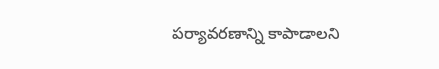పర్యావరణాన్ని కాపాడాలని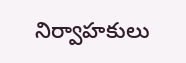నిర్వాహకులు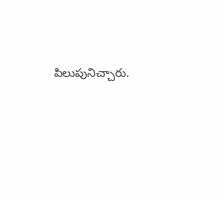పిలుపునిచ్చారు.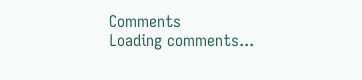Comments
Loading comments...